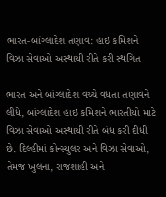ભારત-બાંગ્લાદેશ તણાવ: હાઇ કમિશને વિઝા સેવાઓ અસ્થાયી રીતે કરી સ્થગિત

ભારત અને બાંગ્લાદેશ વચ્ચે વધતા તણાવને લીધે, બાંગ્લાદેશ હાઇ કમિશને ભારતીયો માટે વિઝા સેવાઓ અસ્થાયી રીતે બંધ કરી દીધી છે. દિલ્હીમાં કોન્સ્યુલર અને વિઝા સેવાઓ, તેમજ ખુલના, રાજશાહી અને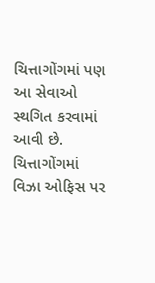ચિત્તાગોંગમાં પણ આ સેવાઓ સ્થગિત કરવામાં આવી છે. ચિત્તાગોંગમાં વિઝા ઓફિસ પર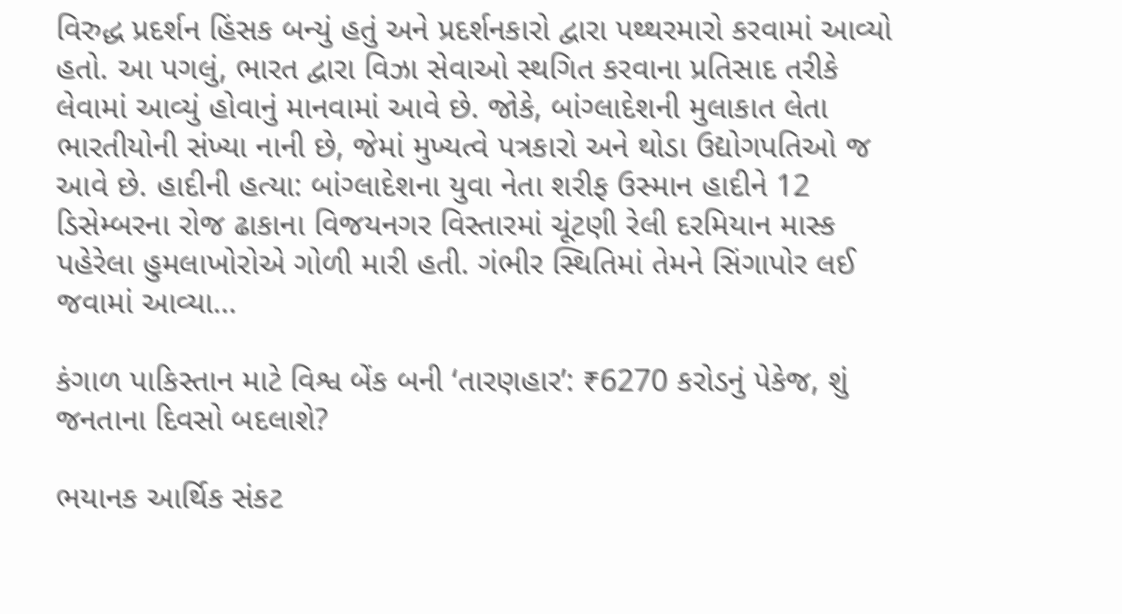વિરુદ્ધ પ્રદર્શન હિંસક બન્યું હતું અને પ્રદર્શનકારો દ્વારા પથ્થરમારો કરવામાં આવ્યો હતો. આ પગલું, ભારત દ્વારા વિઝા સેવાઓ સ્થગિત કરવાના પ્રતિસાદ તરીકે લેવામાં આવ્યું હોવાનું માનવામાં આવે છે. જોકે, બાંગ્લાદેશની મુલાકાત લેતા ભારતીયોની સંખ્યા નાની છે, જેમાં મુખ્યત્વે પત્રકારો અને થોડા ઉદ્યોગપતિઓ જ આવે છે. હાદીની હત્યા: બાંગ્લાદેશના યુવા નેતા શરીફ ઉસ્માન હાદીને 12 ડિસેમ્બરના રોજ ઢાકાના વિજયનગર વિસ્તારમાં ચૂંટણી રેલી દરમિયાન માસ્ક પહેરેલા હુમલાખોરોએ ગોળી મારી હતી. ગંભીર સ્થિતિમાં તેમને સિંગાપોર લઈ જવામાં આવ્યા…

કંગાળ પાકિસ્તાન માટે વિશ્વ બેંક બની ‘તારણહાર’: ₹6270 કરોડનું પેકેજ, શું જનતાના દિવસો બદલાશે?

ભયાનક આર્થિક સંકટ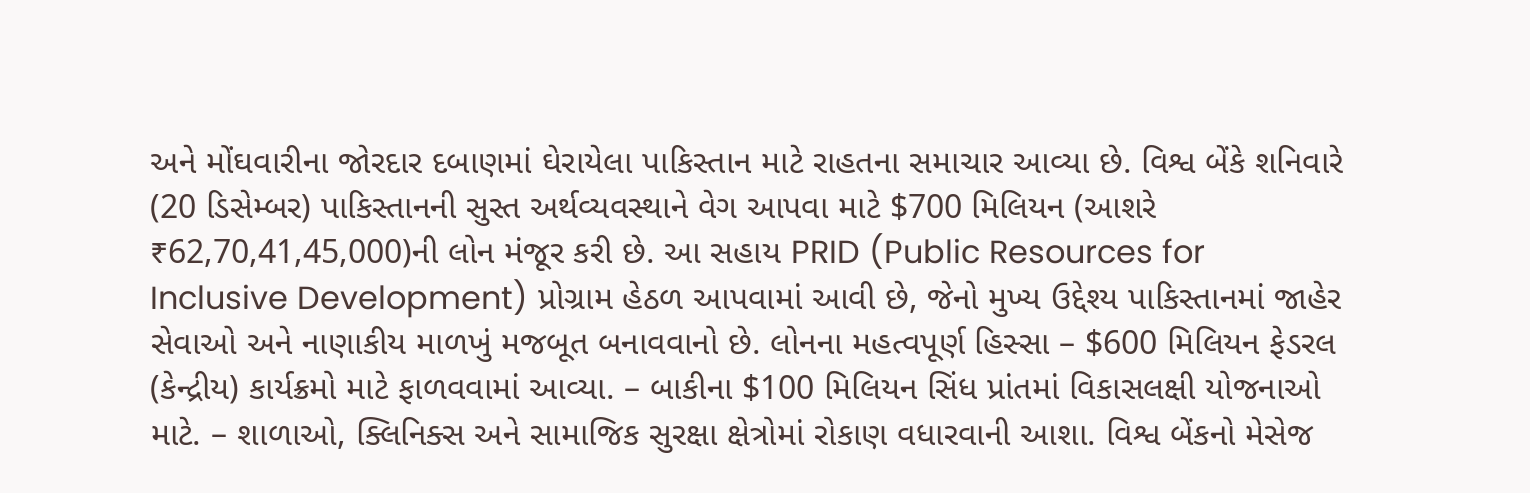અને મોંઘવારીના જોરદાર દબાણમાં ઘેરાયેલા પાકિસ્તાન માટે રાહતના સમાચાર આવ્યા છે. વિશ્વ બેંકે શનિવારે (20 ડિસેમ્બર) પાકિસ્તાનની સુસ્ત અર્થવ્યવસ્થાને વેગ આપવા માટે $700 મિલિયન (આશરે ₹62,70,41,45,000)ની લોન મંજૂર કરી છે. આ સહાય PRID (Public Resources for Inclusive Development) પ્રોગ્રામ હેઠળ આપવામાં આવી છે, જેનો મુખ્ય ઉદ્દેશ્ય પાકિસ્તાનમાં જાહેર સેવાઓ અને નાણાકીય માળખું મજબૂત બનાવવાનો છે. લોનના મહત્વપૂર્ણ હિસ્સા – $600 મિલિયન ફેડરલ (કેન્દ્રીય) કાર્યક્રમો માટે ફાળવવામાં આવ્યા. – બાકીના $100 મિલિયન સિંધ પ્રાંતમાં વિકાસલક્ષી યોજનાઓ માટે. – શાળાઓ, ક્લિનિક્સ અને સામાજિક સુરક્ષા ક્ષેત્રોમાં રોકાણ વધારવાની આશા. વિશ્વ બેંકનો મેસેજ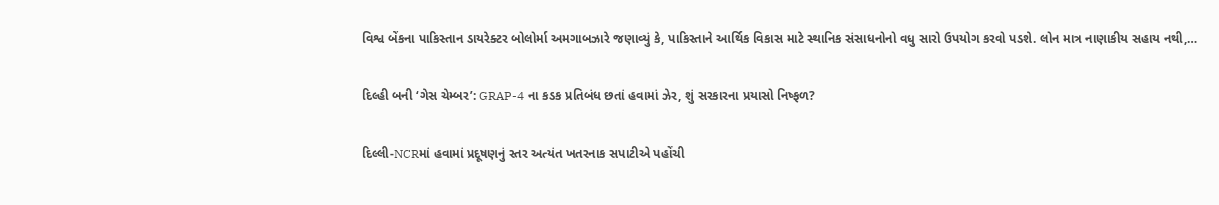વિશ્વ બેંકના પાકિસ્તાન ડાયરેક્ટર બોલોર્મા અમગાબઝારે જણાવ્યું કે, પાકિસ્તાને આર્થિક વિકાસ માટે સ્થાનિક સંસાધનોનો વધુ સારો ઉપયોગ કરવો પડશે. લોન માત્ર નાણાકીય સહાય નથી,…

દિલ્હી બની ‘ગેસ ચેમ્બર’: GRAP-4 ના કડક પ્રતિબંધ છતાં હવામાં ઝેર, શું સરકારના પ્રયાસો નિષ્ફળ?

દિલ્લી-NCRમાં હવામાં પ્રદૂષણનું સ્તર અત્યંત ખતરનાક સપાટીએ પહોંચી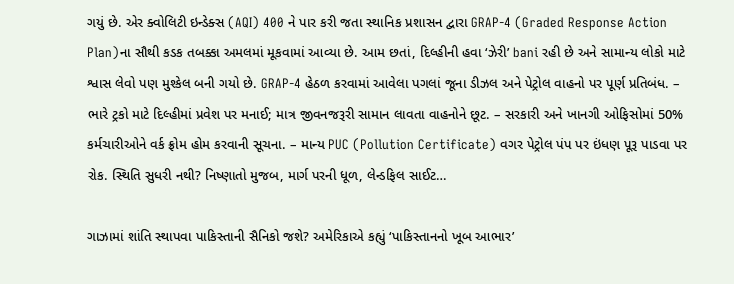ગયું છે. એર ક્વોલિટી ઇન્ડેક્સ (AQI) 400 ને પાર કરી જતા સ્થાનિક પ્રશાસન દ્વારા GRAP-4 (Graded Response Action Plan)ના સૌથી કડક તબક્કા અમલમાં મૂકવામાં આવ્યા છે. આમ છતાં, દિલ્હીની હવા ‘ઝેરી’ bani રહી છે અને સામાન્ય લોકો માટે શ્વાસ લેવો પણ મુશ્કેલ બની ગયો છે. GRAP-4 હેઠળ કરવામાં આવેલા પગલાં જૂના ડીઝલ અને પેટ્રોલ વાહનો પર પૂર્ણ પ્રતિબંધ. – ભારે ટ્રકો માટે દિલ્હીમાં પ્રવેશ પર મનાઈ; માત્ર જીવનજરૂરી સામાન લાવતા વાહનોને છૂટ. – સરકારી અને ખાનગી ઓફિસોમાં 50% કર્મચારીઓને વર્ક ફ્રોમ હોમ કરવાની સૂચના. – માન્ય PUC (Pollution Certificate) વગર પેટ્રોલ પંપ પર ઇંધણ પૂરૂ પાડવા પર રોક. સ્થિતિ સુધરી નથી? નિષ્ણાતો મુજબ, માર્ગ પરની ધૂળ, લેન્ડફિલ સાઈટ…

ગાઝામાં શાંતિ સ્થાપવા પાકિસ્તાની સૈનિકો જશે? અમેરિકાએ કહ્યું ‘પાકિસ્તાનનો ખૂબ આભાર’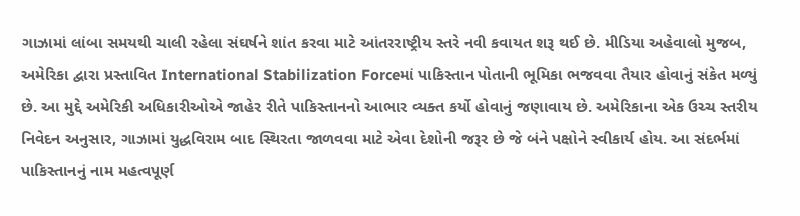ગાઝામાં લાંબા સમયથી ચાલી રહેલા સંઘર્ષને શાંત કરવા માટે આંતરરાષ્ટ્રીય સ્તરે નવી કવાયત શરૂ થઈ છે. મીડિયા અહેવાલો મુજબ, અમેરિકા દ્વારા પ્રસ્તાવિત International Stabilization Forceમાં પાકિસ્તાન પોતાની ભૂમિકા ભજવવા તૈયાર હોવાનું સંકેત મળ્યું છે. આ મુદ્દે અમેરિકી અધિકારીઓએ જાહેર રીતે પાકિસ્તાનનો આભાર વ્યક્ત કર્યો હોવાનું જણાવાય છે. અમેરિકાના એક ઉચ્ચ સ્તરીય નિવેદન અનુસાર, ગાઝામાં યુદ્ધવિરામ બાદ સ્થિરતા જાળવવા માટે એવા દેશોની જરૂર છે જે બંને પક્ષોને સ્વીકાર્ય હોય. આ સંદર્ભમાં પાકિસ્તાનનું નામ મહત્વપૂર્ણ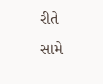રીતે સામે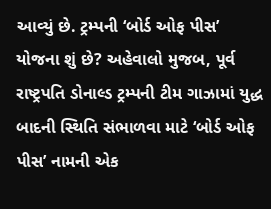આવ્યું છે. ટ્રમ્પની ‘બોર્ડ ઓફ પીસ’ યોજના શું છે? અહેવાલો મુજબ, પૂર્વ રાષ્ટ્રપતિ ડોનાલ્ડ ટ્રમ્પની ટીમ ગાઝામાં યુદ્ધ બાદની સ્થિતિ સંભાળવા માટે ‘બોર્ડ ઓફ પીસ’ નામની એક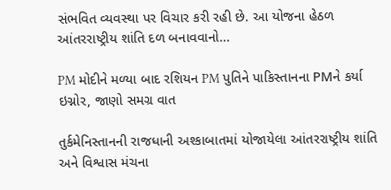સંભવિત વ્યવસ્થા પર વિચાર કરી રહી છે. આ યોજના હેઠળ આંતરરાષ્ટ્રીય શાંતિ દળ બનાવવાનો…

PM મોદીને મળ્યા બાદ રશિયન PM પુતિને પાકિસ્તાનના PMને કર્યા ઇગ્નોર, જાણો સમગ્ર વાત

તુર્કમેનિસ્તાનની રાજધાની અશ્કાબાતમાં યોજાયેલા આંતરરાષ્ટ્રીય શાંતિ અને વિશ્વાસ મંચના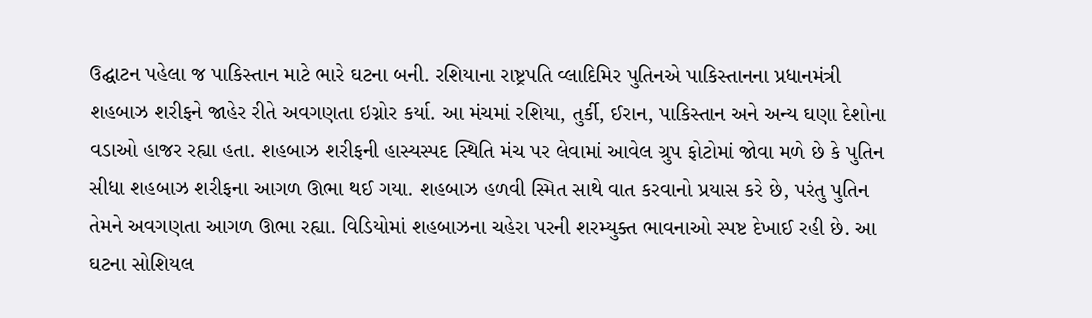ઉદ્ઘાટન પહેલા જ પાકિસ્તાન માટે ભારે ઘટના બની. રશિયાના રાષ્ટ્રપતિ વ્લાદિમિર પુતિનએ પાકિસ્તાનના પ્રધાનમંત્રી શહબાઝ શરીફને જાહેર રીતે અવગણતા ઇગ્નોર કર્યા. આ મંચમાં રશિયા, તુર્કી, ઈરાન, પાકિસ્તાન અને અન્ય ઘણા દેશોના વડાઓ હાજર રહ્યા હતા. શહબાઝ શરીફની હાસ્યસ્પદ સ્થિતિ મંચ પર લેવામાં આવેલ ગ્રુપ ફોટોમાં જોવા મળે છે કે પુતિન સીધા શહબાઝ શરીફના આગળ ઊભા થઈ ગયા. શહબાઝ હળવી સ્મિત સાથે વાત કરવાનો પ્રયાસ કરે છે, પરંતુ પુતિન તેમને અવગણતા આગળ ઊભા રહ્યા. વિડિયોમાં શહબાઝના ચહેરા પરની શરમ્યુક્ત ભાવનાઓ સ્પષ્ટ દેખાઈ રહી છે. આ ઘટના સોશિયલ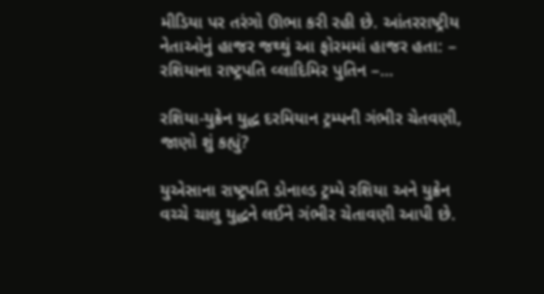મીડિયા પર તરંગો ઊભા કરી રહી છે. આંતરરાષ્ટ્રીય નેતાઓનું હાજર જથ્થું આ ફોરમમાં હાજર હતા: – રશિયાના રાષ્ટ્રપતિ વ્લાદિમિર પુતિન –…

રશિયા-યુક્રેન યુદ્ધ દરમિયાન ટ્રમ્પની ગંભીર ચેતવણી, જાણો શું કહ્યું?

યુએસાના રાષ્ટ્રપતિ ડોનાલ્ડ ટ્રમ્પે રશિયા અને યુક્રેન વચ્ચે ચાલુ યુદ્ધને લઈને ગંભીર ચેતાવણી આપી છે.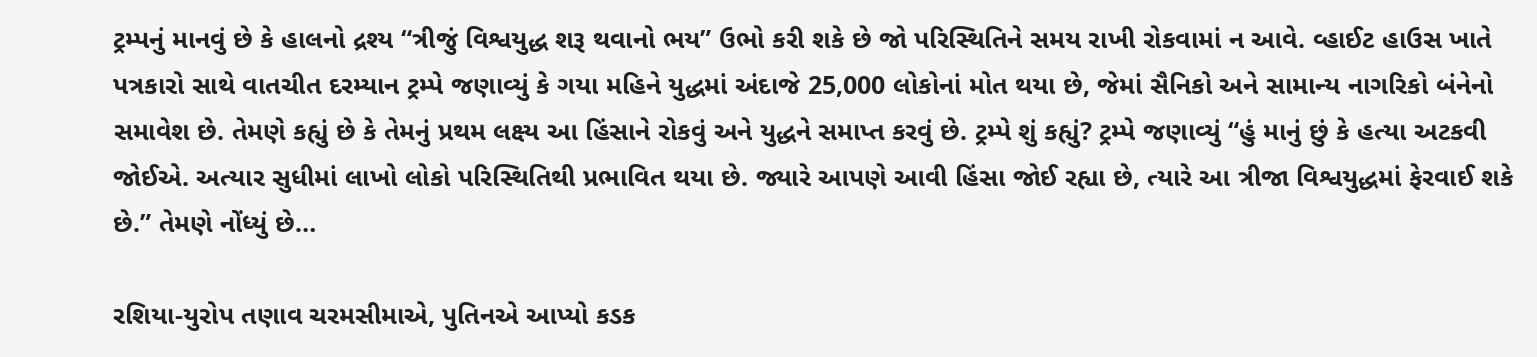ટ્રમ્પનું માનવું છે કે હાલનો દ્રશ્ય “ત્રીજું વિશ્વયુદ્ધ શરૂ થવાનો ભય” ઉભો કરી શકે છે જો પરિસ્થિતિને સમય રાખી રોકવામાં ન આવે. વ્હાઈટ હાઉસ ખાતે પત્રકારો સાથે વાતચીત દરમ્યાન ટ્રમ્પે જણાવ્યું કે ગયા મહિને યુદ્ધમાં અંદાજે 25,000 લોકોનાં મોત થયા છે, જેમાં સૈનિકો અને સામાન્ય નાગરિકો બંનેનો સમાવેશ છે. તેમણે કહ્યું છે કે તેમનું પ્રથમ લક્ષ્ય આ હિંસાને રોકવું અને યુદ્ધને સમાપ્ત કરવું છે. ટ્રમ્પે શું કહ્યું? ટ્રમ્પે જણાવ્યું “હું માનું છું કે હત્યા અટકવી જોઈએ. અત્યાર સુધીમાં લાખો લોકો પરિસ્થિતિથી પ્રભાવિત થયા છે. જ્યારે આપણે આવી હિંસા જોઈ રહ્યા છે, ત્યારે આ ત્રીજા વિશ્વયુદ્ધમાં ફેરવાઈ શકે છે.” તેમણે નોંધ્યું છે…

રશિયા-યુરોપ તણાવ ચરમસીમાએ, પુતિનએ આપ્યો કડક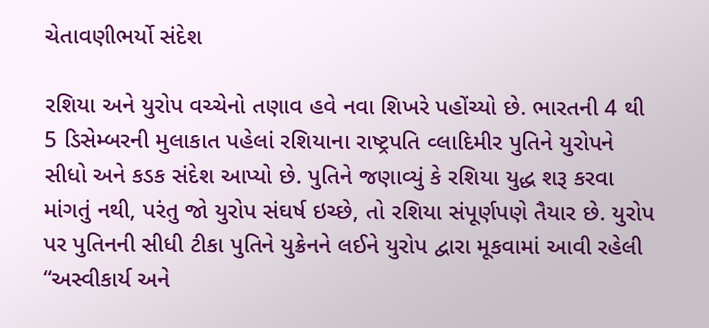ચેતાવણીભર્યો સંદેશ

રશિયા અને યુરોપ વચ્ચેનો તણાવ હવે નવા શિખરે પહોંચ્યો છે. ભારતની 4 થી 5 ડિસેમ્બરની મુલાકાત પહેલાં રશિયાના રાષ્ટ્રપતિ વ્લાદિમીર પુતિને યુરોપને સીધો અને કડક સંદેશ આપ્યો છે. પુતિને જણાવ્યું કે રશિયા યુદ્ધ શરૂ કરવા માંગતું નથી, પરંતુ જો યુરોપ સંઘર્ષ ઇચ્છે, તો રશિયા સંપૂર્ણપણે તૈયાર છે. યુરોપ પર પુતિનની સીધી ટીકા પુતિને યુક્રેનને લઈને યુરોપ દ્વારા મૂકવામાં આવી રહેલી “અસ્વીકાર્ય અને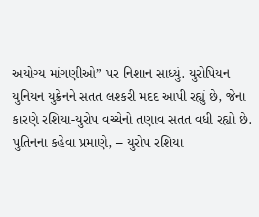અયોગ્ય માંગણીઓ” પર નિશાન સાધ્યું. યુરોપિયન યુનિયન યુક્રેનને સતત લશ્કરી મદદ આપી રહ્યું છે, જેના કારણે રશિયા-યુરોપ વચ્ચેનો તણાવ સતત વધી રહ્યો છે. પુતિનના કહેવા પ્રમાણે, – યુરોપ રશિયા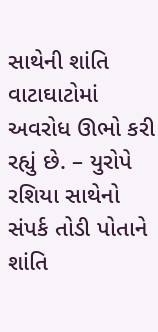સાથેની શાંતિ વાટાઘાટોમાં અવરોધ ઊભો કરી રહ્યું છે. – યુરોપે રશિયા સાથેનો સંપર્ક તોડી પોતાને શાંતિ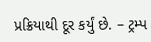પ્રક્રિયાથી દૂર કર્યું છે. – ટ્રમ્પ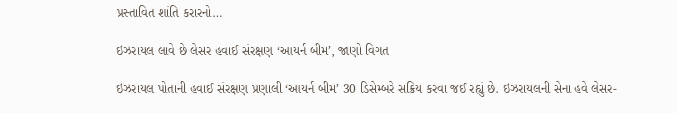પ્રસ્તાવિત શાંતિ કરારનો…

ઇઝરાયલ લાવે છે લેસર હવાઈ સંરક્ષણ ‘આયર્ન બીમ’, જાણો વિગત

ઇઝરાયલ પોતાની હવાઈ સંરક્ષણ પ્રણાલી ‘આયર્ન બીમ’ 30 ડિસેમ્બરે સક્રિય કરવા જઈ રહ્યું છે. ઇઝરાયલની સેના હવે લેસર-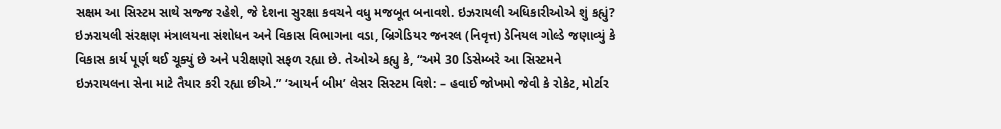સક્ષમ આ સિસ્ટમ સાથે સજ્જ રહેશે, જે દેશના સુરક્ષા કવચને વધુ મજબૂત બનાવશે. ઇઝરાયલી અધિકારીઓએ શું કહ્યું? ઇઝરાયલી સંરક્ષણ મંત્રાલયના સંશોધન અને વિકાસ વિભાગના વડા, બ્રિગેડિયર જનરલ (નિવૃત્ત) ડેનિયલ ગોલ્ડે જણાવ્યું કે વિકાસ કાર્ય પૂર્ણ થઈ ચૂક્યું છે અને પરીક્ષણો સફળ રહ્યા છે. તેઓએ કહ્યુ કે, “અમે 30 ડિસેમ્બરે આ સિસ્ટમને ઇઝરાયલના સેના માટે તૈયાર કરી રહ્યા છીએ.” ‘આયર્ન બીમ’ લેસર સિસ્ટમ વિશે: – હવાઈ જોખમો જેવી કે રોકેટ, મોર્ટાર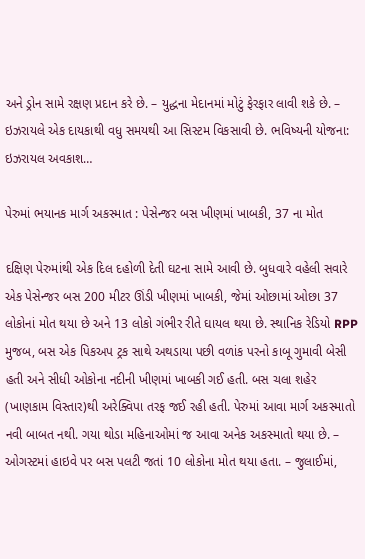અને ડ્રોન સામે રક્ષણ પ્રદાન કરે છે. – યુદ્ધના મેદાનમાં મોટું ફેરફાર લાવી શકે છે. – ઇઝરાયલે એક દાયકાથી વધુ સમયથી આ સિસ્ટમ વિકસાવી છે. ભવિષ્યની યોજના: ઇઝરાયલ અવકાશ…

પેરુમાં ભયાનક માર્ગ અકસ્માત : પેસેન્જર બસ ખીણમાં ખાબકી, 37 ના મોત

દક્ષિણ પેરુમાંથી એક દિલ દહોળી દેતી ઘટના સામે આવી છે. બુધવારે વહેલી સવારે એક પેસેન્જર બસ 200 મીટર ઊંડી ખીણમાં ખાબકી, જેમાં ઓછામાં ઓછા 37 લોકોનાં મોત થયા છે અને 13 લોકો ગંભીર રીતે ઘાયલ થયા છે. સ્થાનિક રેડિયો RPP મુજબ, બસ એક પિકઅપ ટ્રક સાથે અથડાયા પછી વળાંક પરનો કાબૂ ગુમાવી બેસી હતી અને સીધી ઓકોના નદીની ખીણમાં ખાબકી ગઈ હતી. બસ ચલા શહેર (ખાણકામ વિસ્તાર)થી અરેક્વિપા તરફ જઈ રહી હતી. પેરુમાં આવા માર્ગ અકસ્માતો નવી બાબત નથી. ગયા થોડા મહિનાઓમાં જ આવા અનેક અકસ્માતો થયા છે. – ઓગસ્ટમાં હાઇવે પર બસ પલટી જતાં 10 લોકોના મોત થયા હતા. – જુલાઈમાં,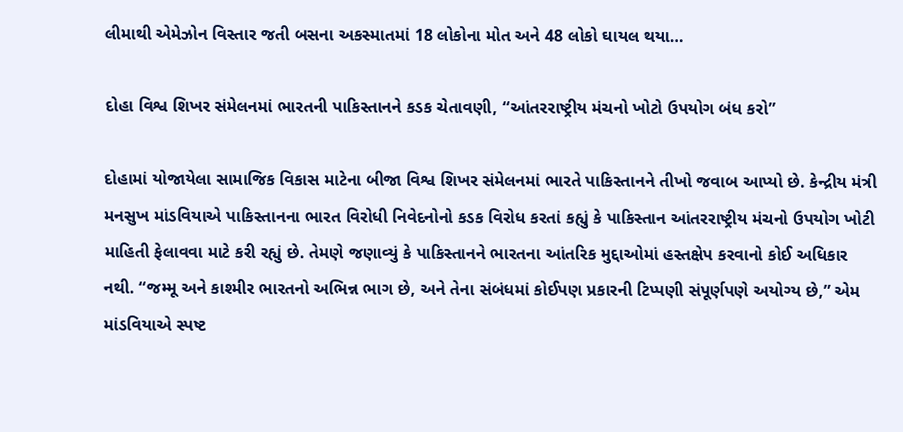લીમાથી એમેઝોન વિસ્તાર જતી બસના અકસ્માતમાં 18 લોકોના મોત અને 48 લોકો ઘાયલ થયા…

દોહા વિશ્વ શિખર સંમેલનમાં ભારતની પાકિસ્તાનને કડક ચેતાવણી, “આંતરરાષ્ટ્રીય મંચનો ખોટો ઉપયોગ બંધ કરો”

દોહામાં યોજાયેલા સામાજિક વિકાસ માટેના બીજા વિશ્વ શિખર સંમેલનમાં ભારતે પાકિસ્તાનને તીખો જવાબ આપ્યો છે. કેન્દ્રીય મંત્રી મનસુખ માંડવિયાએ પાકિસ્તાનના ભારત વિરોધી નિવેદનોનો કડક વિરોધ કરતાં કહ્યું કે પાકિસ્તાન આંતરરાષ્ટ્રીય મંચનો ઉપયોગ ખોટી માહિતી ફેલાવવા માટે કરી રહ્યું છે. તેમણે જણાવ્યું કે પાકિસ્તાનને ભારતના આંતરિક મુદ્દાઓમાં હસ્તક્ષેપ કરવાનો કોઈ અધિકાર નથી. “જમ્મૂ અને કાશ્મીર ભારતનો અભિન્ન ભાગ છે, અને તેના સંબંધમાં કોઈપણ પ્રકારની ટિપ્પણી સંપૂર્ણપણે અયોગ્ય છે,” એમ માંડવિયાએ સ્પષ્ટ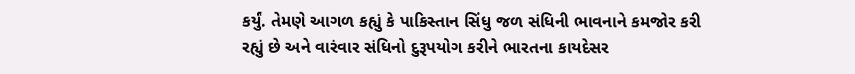કર્યું. તેમણે આગળ કહ્યું કે પાકિસ્તાન સિંધુ જળ સંધિની ભાવનાને કમજોર કરી રહ્યું છે અને વારંવાર સંધિનો દુરૂપયોગ કરીને ભારતના કાયદેસર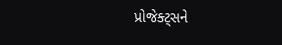પ્રોજેક્ટ્સને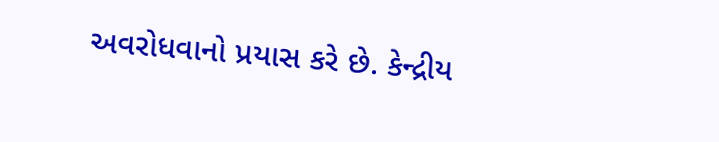અવરોધવાનો પ્રયાસ કરે છે. કેન્દ્રીય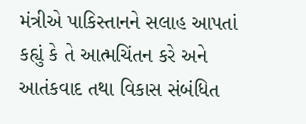મંત્રીએ પાકિસ્તાનને સલાહ આપતાં કહ્યું કે તે આત્મચિંતન કરે અને આતંકવાદ તથા વિકાસ સંબંધિત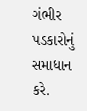ગંભીર પડકારોનું સમાધાન કરે.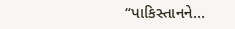“પાકિસ્તાનને…